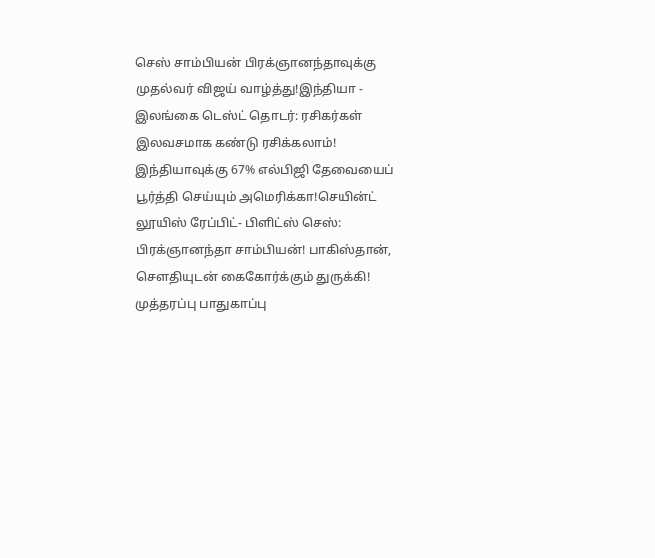செஸ் சாம்பியன் பிரக்ஞானந்தாவுக்கு முதல்வர் விஜய் வாழ்த்து!இந்தியா - இலங்கை டெஸ்ட் தொடர்: ரசிகர்கள் இலவசமாக கண்டு ரசிக்கலாம்! இந்தியாவுக்கு 67% எல்பிஜி தேவையைப் பூர்த்தி செய்யும் அமெரிக்கா!செயின்ட் லூயிஸ் ரேப்பிட்- பிளிட்ஸ் செஸ்: பிரக்ஞானந்தா சாம்பியன்! பாகிஸ்தான், சௌதியுடன் கைகோர்க்கும் துருக்கி! முத்தரப்பு பாதுகாப்பு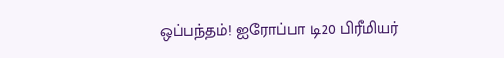ஒப்பந்தம்! ஐரோப்பா டி20 பிரீமியர்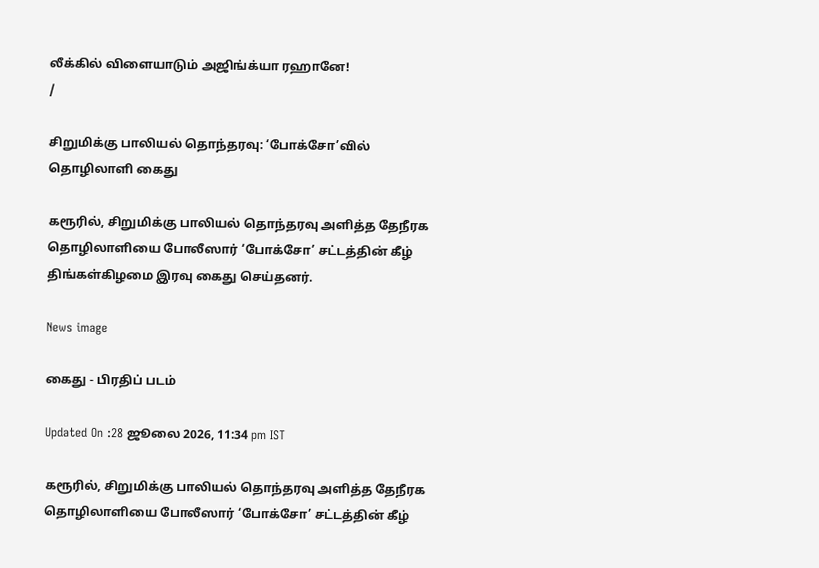லீக்கில் விளையாடும் அஜிங்க்யா ரஹானே!
/

சிறுமிக்கு பாலியல் தொந்தரவு: ‘போக்சோ’வில் தொழிலாளி கைது

கரூரில், சிறுமிக்கு பாலியல் தொந்தரவு அளித்த தேநீரக தொழிலாளியை போலீஸார் ‘போக்சோ’ சட்டத்தின் கீழ் திங்கள்கிழமை இரவு கைது செய்தனர்.

News image

கைது - பிரதிப் படம்

Updated On :28 ஜூலை 2026, 11:34 pm IST

கரூரில், சிறுமிக்கு பாலியல் தொந்தரவு அளித்த தேநீரக தொழிலாளியை போலீஸார் ‘போக்சோ’ சட்டத்தின் கீழ்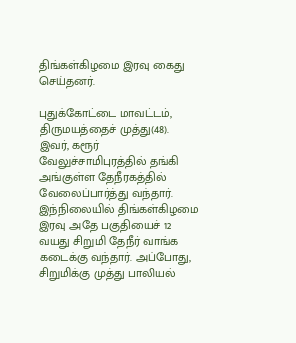திங்கள்கிழமை இரவு கைது செய்தனர்.

புதுக்கோட்டை மாவட்டம், திருமயத்தைச் முத்து(48). இவர், கரூர் வேலுச்சாமிபுரத்தில் தங்கி அங்குள்ள தேநீரகத்தில் வேலைப்பார்த்து வந்தார். இந்நிலையில் திங்கள்கிழமை இரவு அதே பகுதியைச் 12 வயது சிறுமி தேநீர் வாங்க கடைக்கு வந்தார். அப்போது, சிறுமிக்கு முத்து பாலியல்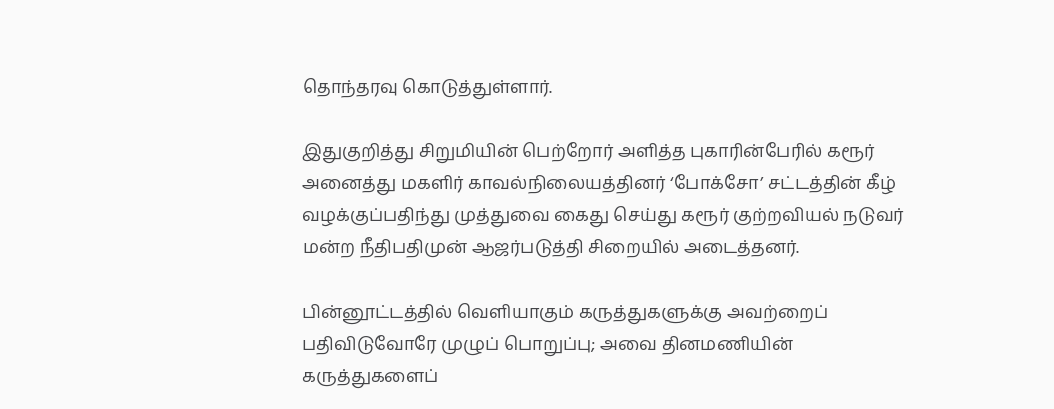தொந்தரவு கொடுத்துள்ளார்.

இதுகுறித்து சிறுமியின் பெற்றோர் அளித்த புகாரின்பேரில் கரூர் அனைத்து மகளிர் காவல்நிலையத்தினர் ‘போக்சோ’ சட்டத்தின் கீழ் வழக்குப்பதிந்து முத்துவை கைது செய்து கரூர் குற்றவியல் நடுவர் மன்ற நீதிபதிமுன் ஆஜர்படுத்தி சிறையில் அடைத்தனர்.

பின்னூட்டத்தில் வெளியாகும் கருத்துகளுக்கு அவற்றைப் பதிவிடுவோரே முழுப் பொறுப்பு; அவை தினமணியின் கருத்துகளைப்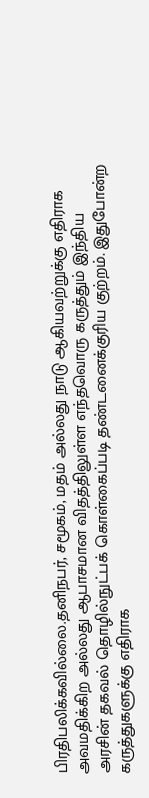பிரதிபலிக்கவில்லை.தனிநபர், சமூகம், மதம் அல்லது நாடு ஆகியவற்றுக்கு எதிராக அவமதிக்கிற அல்லது ஆபாசமான விதத்திலுள்ள எந்தவொரு கருத்தும் இந்திய அரசின் தகவல் தொழில்நுட்பக் கொள்கைப்படி தண்டனைக்குரிய குற்றம். இதுபோன்ற கருத்துகளுக்கு எதிராக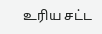உரிய சட்ட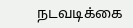நடவடிக்கை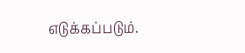எடுக்கப்படும்.